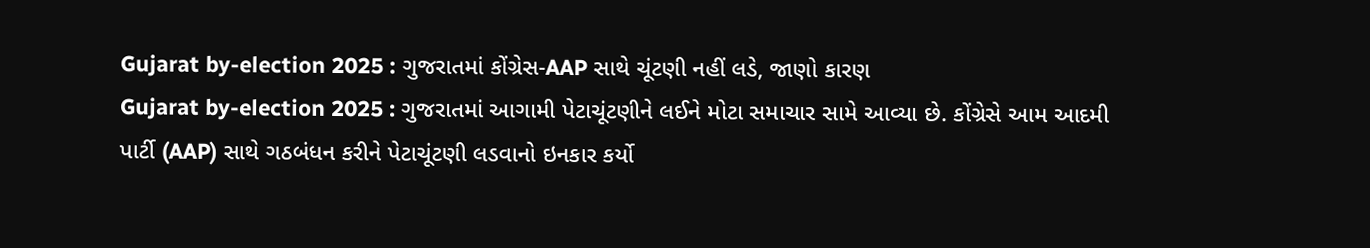Gujarat by-election 2025 : ગુજરાતમાં કોંગ્રેસ-AAP સાથે ચૂંટણી નહીં લડે, જાણો કારણ
Gujarat by-election 2025 : ગુજરાતમાં આગામી પેટાચૂંટણીને લઈને મોટા સમાચાર સામે આવ્યા છે. કોંગ્રેસે આમ આદમી પાર્ટી (AAP) સાથે ગઠબંધન કરીને પેટાચૂંટણી લડવાનો ઇનકાર કર્યો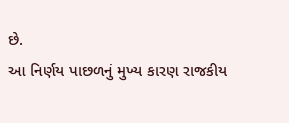છે.
આ નિર્ણય પાછળનું મુખ્ય કારણ રાજકીય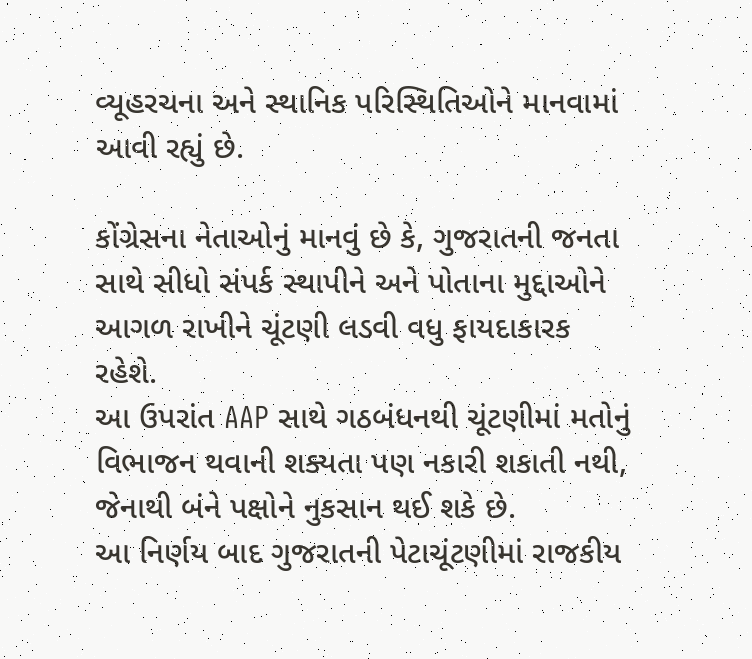વ્યૂહરચના અને સ્થાનિક પરિસ્થિતિઓને માનવામાં આવી રહ્યું છે.

કોંગ્રેસના નેતાઓનું માનવું છે કે, ગુજરાતની જનતા સાથે સીધો સંપર્ક સ્થાપીને અને પોતાના મુદ્દાઓને આગળ રાખીને ચૂંટણી લડવી વધુ ફાયદાકારક રહેશે.
આ ઉપરાંત AAP સાથે ગઠબંધનથી ચૂંટણીમાં મતોનું વિભાજન થવાની શક્યતા પણ નકારી શકાતી નથી, જેનાથી બંને પક્ષોને નુકસાન થઈ શકે છે.
આ નિર્ણય બાદ ગુજરાતની પેટાચૂંટણીમાં રાજકીય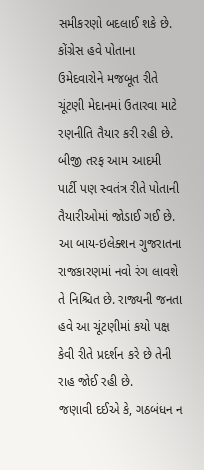સમીકરણો બદલાઈ શકે છે. કોંગ્રેસ હવે પોતાના ઉમેદવારોને મજબૂત રીતે ચૂંટણી મેદાનમાં ઉતારવા માટે રણનીતિ તૈયાર કરી રહી છે. બીજી તરફ આમ આદમી પાર્ટી પણ સ્વતંત્ર રીતે પોતાની તૈયારીઓમાં જોડાઈ ગઈ છે.
આ બાય-ઇલેક્શન ગુજરાતના રાજકારણમાં નવો રંગ લાવશે તે નિશ્ચિત છે. રાજ્યની જનતા હવે આ ચૂંટણીમાં કયો પક્ષ કેવી રીતે પ્રદર્શન કરે છે તેની રાહ જોઈ રહી છે.
જણાવી દઈએ કે, ગઠબંધન ન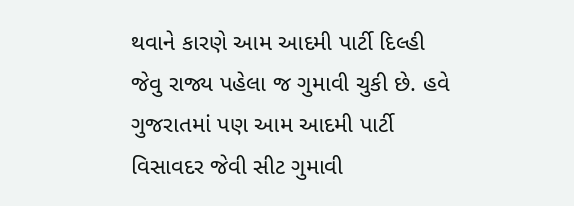થવાને કારણે આમ આદમી પાર્ટી દિલ્હી જેવુ રાજ્ય પહેલા જ ગુમાવી ચુકી છે. હવે ગુજરાતમાં પણ આમ આદમી પાર્ટી વિસાવદર જેવી સીટ ગુમાવી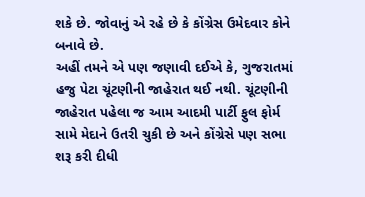શકે છે. જોવાનું એ રહે છે કે કોંગ્રેસ ઉમેદવાર કોને બનાવે છે.
અહીં તમને એ પણ જણાવી દઈએ કે, ગુજરાતમાં હજુ પેટા ચૂંટણીની જાહેરાત થઈ નથી. ચૂંટણીની જાહેરાત પહેલા જ આમ આદમી પાર્ટી ફુલ ફોર્મ સામે મેદાને ઉતરી ચુકી છે અને કોંગ્રેસે પણ સભા શરૂ કરી દીધી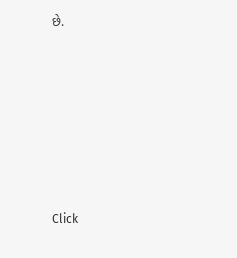છે.












Click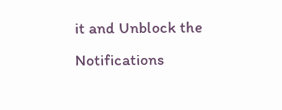it and Unblock the Notifications